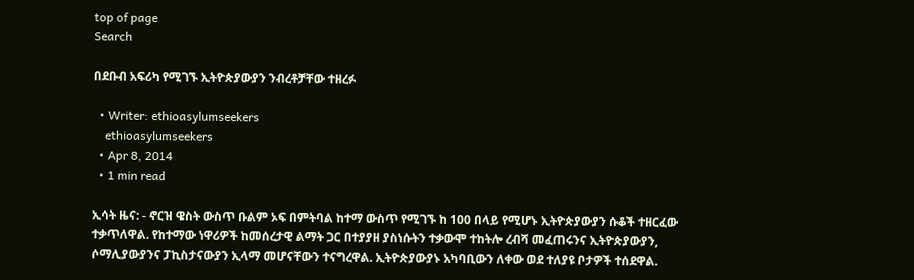top of page
Search

በደቡብ አፍሪካ የሚገኙ ኢትዮጵያውያን ንብረቶቻቸው ተዘረፉ

  • Writer: ethioasylumseekers
    ethioasylumseekers
  • Apr 8, 2014
  • 1 min read

ኢሳት ዜና: - ኖርዝ ዌስት ውስጥ ቡልም ኦፍ በምትባል ከተማ ውስጥ የሚገኙ ከ 100 በላይ የሚሆኑ ኢትዮጵያውያን ሱቆች ተዘርፈው ተቃጥለዋል. የከተማው ነዋሪዎች ከመሰረታዊ ልማት ጋር በተያያዘ ያስነሱትን ተቃውሞ ተከትሎ ረብሻ መፈጠሩንና ኢትዮጵያውያን, ሶማሊያውያንና ፓኪስታናውያን ኢላማ መሆናቸውን ተናግረዋል. ኢትዮጵያውያኑ አካባቢውን ለቀው ወደ ተለያዩ ቦታዎች ተሰደዋል.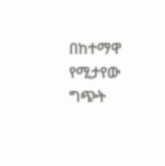በከተማዋ የሚታየው ግጭት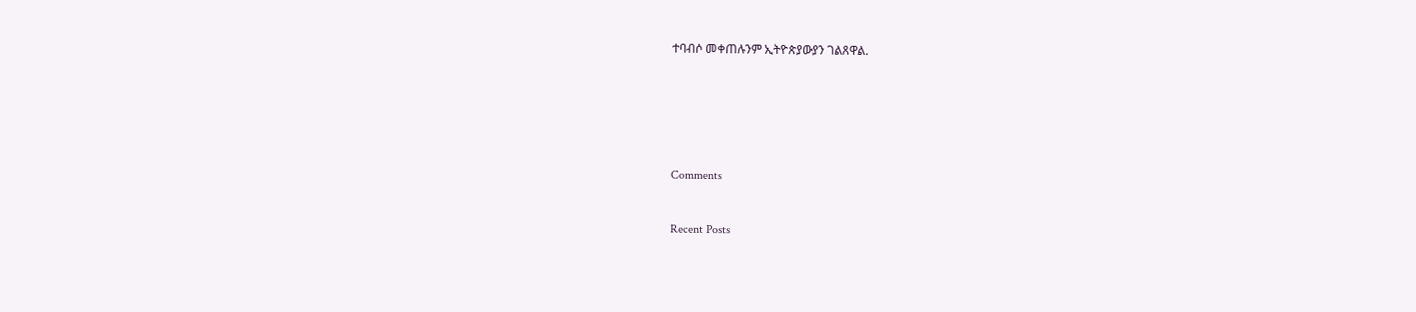ተባብሶ መቀጠሉንም ኢትዮጵያውያን ገልጸዋል.






Comments


Recent Posts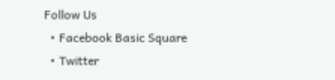Follow Us
  • Facebook Basic Square
  • Twitter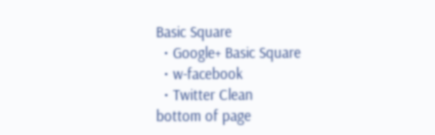Basic Square
  • Google+ Basic Square
  • w-facebook
  • Twitter Clean
bottom of page